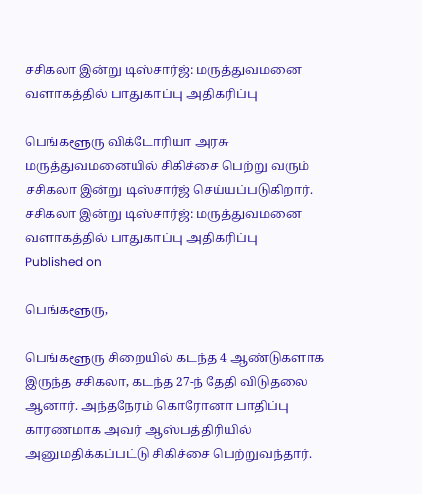சசிகலா இன்று டிஸ்சார்ஜ்: மருத்துவமனை வளாகத்தில் பாதுகாப்பு அதிகரிப்பு

பெங்களூரு விக்டோரியா அரசு மருத்துவமனையில் சிகிச்சை பெற்று வரும் சசிகலா இன்று டிஸ்சார்ஜ் செய்யப்படுகிறார்.
சசிகலா இன்று டிஸ்சார்ஜ்: மருத்துவமனை வளாகத்தில் பாதுகாப்பு அதிகரிப்பு
Published on

பெங்களூரு,

பெங்களூரு சிறையில் கடந்த 4 ஆண்டுகளாக இருந்த சசிகலா, கடந்த 27-ந் தேதி விடுதலை ஆனார். அந்தநேரம் கொரோனா பாதிப்பு காரணமாக அவர் ஆஸ்பத்திரியில் அனுமதிக்கப்பட்டு சிகிச்சை பெற்றுவந்தார்.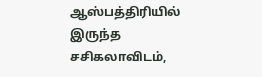ஆஸ்பத்திரியில் இருந்த சசிகலாவிடம்,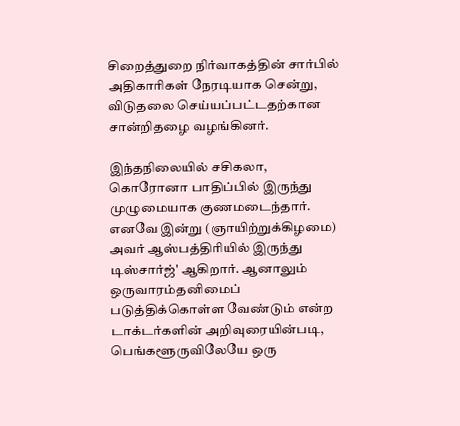சிறைத்துறை நிர்வாகத்தின் சார்பில் அதிகாரிகள் நேரடியாக சென்று, விடுதலை செய்யப்பட்டதற்கான சான்றிதழை வழங்கினர்.

இந்தநிலையில் சசிகலா, கொரோனா பாதிப்பில் இருந்து முழுமையாக குணமடைந்தார். எனவே இன்று (ஞாயிற்றுக்கிழமை) அவர் ஆஸ்பத்திரியில் இருந்து டிஸ்சார்ஜ்' ஆகிறார். ஆனாலும் ஒருவாரம்தனிமைப் படுத்திக்கொள்ள வேண்டும் என்ற டாக்டர்களின் அறிவுரையின்படி, பெங்களூருவிலேயே ஒரு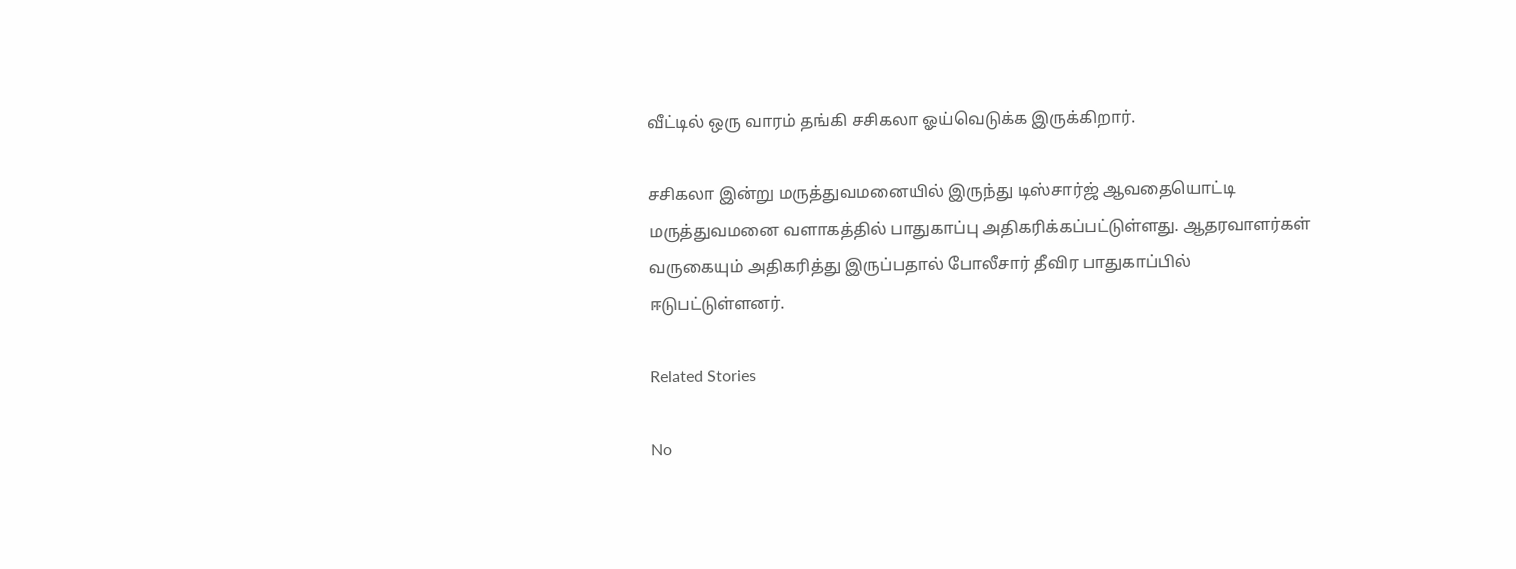வீட்டில் ஒரு வாரம் தங்கி சசிகலா ஓய்வெடுக்க இருக்கிறார்.

சசிகலா இன்று மருத்துவமனையில் இருந்து டிஸ்சார்ஜ் ஆவதையொட்டி மருத்துவமனை வளாகத்தில் பாதுகாப்பு அதிகரிக்கப்பட்டுள்ளது. ஆதரவாளர்கள் வருகையும் அதிகரித்து இருப்பதால் போலீசார் தீவிர பாதுகாப்பில் ஈடுபட்டுள்ளனர்.

Related Stories

No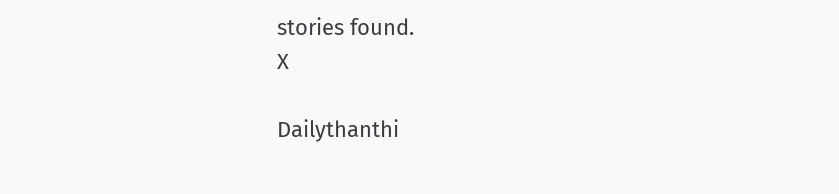stories found.
X

Dailythanthi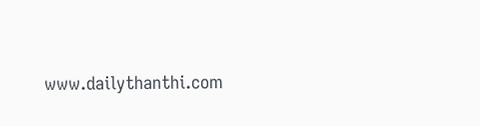www.dailythanthi.com